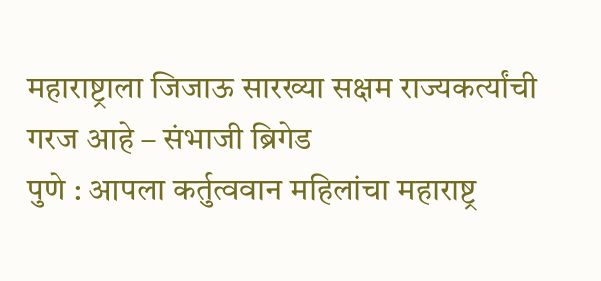महाराष्ट्राला जिजाऊ सारख्या सक्षम राज्यकर्त्यांची गरज आहे – संभाजी ब्रिगेड
पुणे : आपला कर्तुत्ववान महिलांचा महाराष्ट्र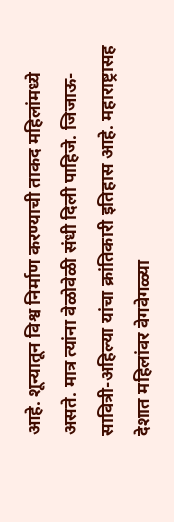आहे. शून्यातून विश्व निर्माण करण्याची ताकद महिलांमध्ये असते. मात्र त्यांना वेळोवेळी संधी दिली पाहिजे. जिजाऊ-सावित्री-अहिल्या यांचा क्रांतिकारी इतिहास आहे. महाराष्ट्रासह देशात महिलांवर वेगवेगळ्या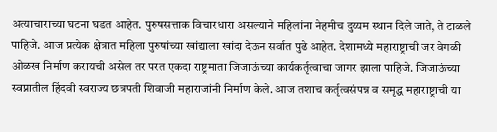अत्याचाराच्या घटना घडत आहेत. पुरुषसत्ताक विचारधारा असल्याने महिलांना नेहमीच दुय्यम स्थान दिले जाते, ते टाळले पाहिजे. आज प्रत्येक क्षेत्रात महिला पुरुषांच्या खांद्याला खांदा देऊन सर्वात पुढे आहेत. देशामध्ये महाराष्ट्राची जर वेगळी ओळख निर्माण करायची असेल तर परत एकदा राष्ट्रमाता जिजाऊंच्या कार्यकर्तृत्वाचा जागर झाला पाहिजे. जिजाऊंच्या स्वप्नातील हिंदवी स्वराज्य छत्रपती शिवाजी महाराजांनी निर्माण केले. आज तशाच कर्तृत्वसंपन्न व समृद्ध महाराष्ट्राची या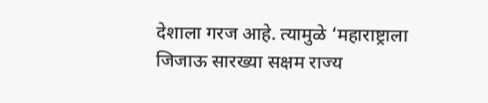देशाला गरज आहे. त्यामुळे ‘महाराष्ट्राला जिजाऊ सारख्या सक्षम राज्य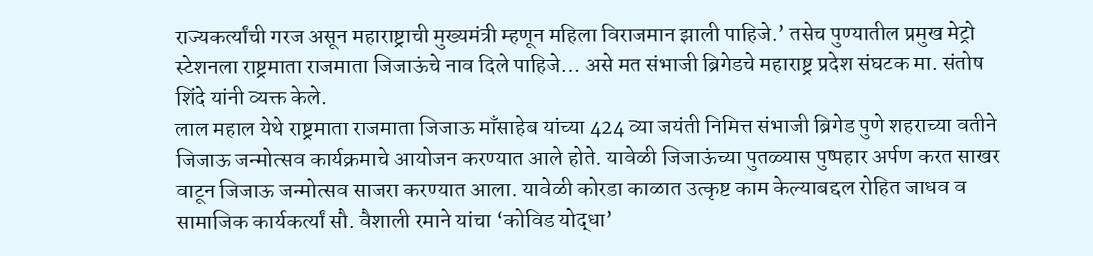राज्यकर्त्यांची गरज असून महाराष्ट्राची मुख्यमंत्री म्हणून महिला विराजमान झाली पाहिजे.’ तसेच पुण्यातील प्रमुख मेट्रो स्टेशनला राष्ट्रमाता राजमाता जिजाऊंचे नाव दिले पाहिजे… असे मत संभाजी ब्रिगेडचे महाराष्ट्र प्रदेश संघटक मा. संतोष शिंदे यांनी व्यक्त केले.
लाल महाल येथे राष्ट्रमाता राजमाता जिजाऊ माँसाहेब यांच्या 424 व्या जयंती निमित्त संभाजी ब्रिगेड पुणे शहराच्या वतीने जिजाऊ जन्मोत्सव कार्यक्रमाचे आयोजन करण्यात आले होते. यावेळी जिजाऊंच्या पुतळ्यास पुष्पहार अर्पण करत साखर वाटून जिजाऊ जन्मोत्सव साजरा करण्यात आला. यावेळी कोरडा काळात उत्कृष्ट काम केल्याबद्दल रोहित जाधव व सामाजिक कार्यकर्त्यां सौ. वैशाली रमाने यांचा ‘कोविड योद्धा’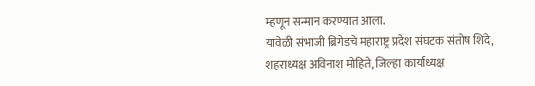म्हणून सन्मान करण्यात आला.
यावेळी संभाजी ब्रिगेडचे महाराष्ट्र प्रदेश संघटक संतोष शिंदे, शहराध्यक्ष अविनाश मोहिते, जिल्हा कार्याध्यक्ष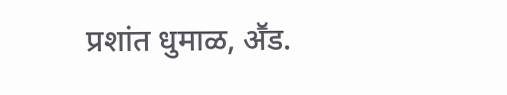प्रशांत धुमाळ, अॕड.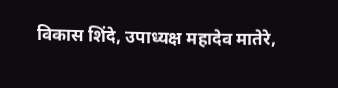विकास शिंदे, उपाध्यक्ष महादेव मातेरे,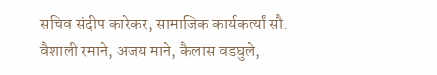सचिव संदीप कारेकर, सामाजिक कार्यकर्त्यां सौ. वैशाली रमाने, अजय माने, कैलास वडघुले,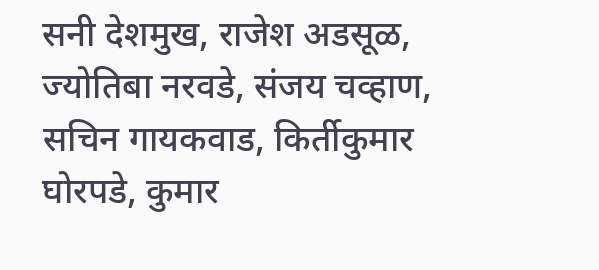सनी देशमुख, राजेश अडसूळ, ज्योतिबा नरवडे, संजय चव्हाण, सचिन गायकवाड, किर्तीकुमार घोरपडे, कुमार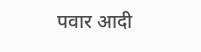पवार आदी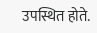उपस्थित होते.